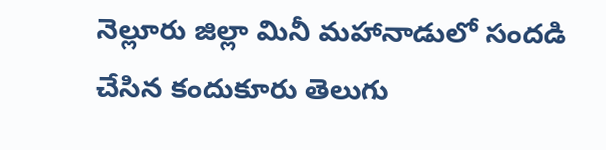నెల్లూరు జిల్లా మినీ మహానాడులో సందడి చేసిన కందుకూరు తెలుగు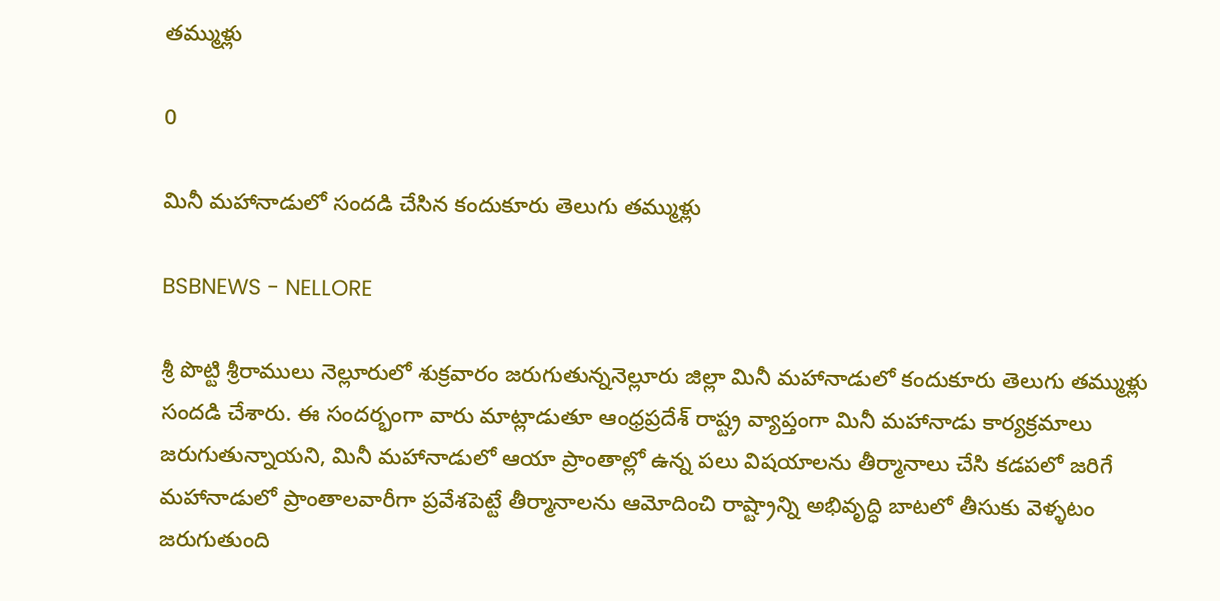తమ్ముళ్లు

0

మినీ మహానాడులో సందడి చేసిన కందుకూరు తెలుగు తమ్ముళ్లు

BSBNEWS - NELLORE

శ్రీ పొట్టి శ్రీరాములు నెల్లూరులో శుక్రవారం జరుగుతున్ననెల్లూరు జిల్లా మినీ మహానాడులో కందుకూరు తెలుగు తమ్ముళ్లు సందడి చేశారు. ఈ సందర్భంగా వారు మాట్లాడుతూ ఆంధ్రప్రదేశ్ రాష్ట్ర వ్యాప్తంగా మినీ మహానాడు కార్యక్రమాలు జరుగుతున్నాయని, మినీ మహానాడులో ఆయా ప్రాంతాల్లో ఉన్న పలు విషయాలను తీర్మానాలు చేసి కడపలో జరిగే మహానాడులో ప్రాంతాలవారీగా ప్రవేశపెట్టే తీర్మానాలను ఆమోదించి రాష్ట్రాన్ని అభివృద్ధి బాటలో తీసుకు వెళ్ళటం జరుగుతుంది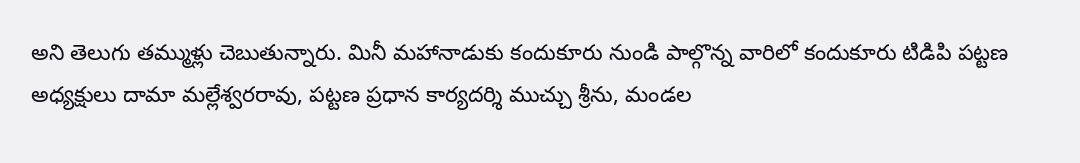అని తెలుగు తమ్ముళ్లు చెబుతున్నారు. మినీ మహానాడుకు కందుకూరు నుండి పాల్గొన్న వారిలో కందుకూరు టిడిపి పట్టణ అధ్యక్షులు దామా మల్లేశ్వరరావు, పట్టణ ప్రధాన కార్యదర్శి ముచ్చు శ్రీను, మండల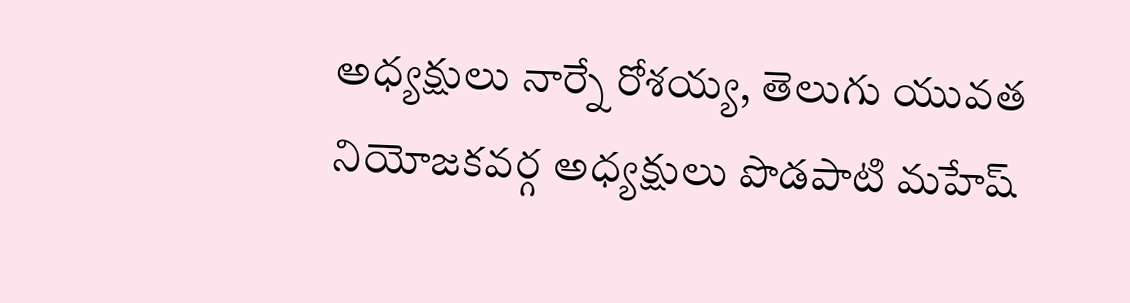అధ్యక్షులు నార్నే రోశయ్య, తెలుగు యువత నియోజకవర్గ అధ్యక్షులు పొడపాటి మహేష్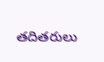తదితరులు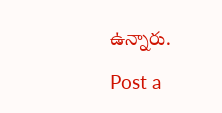ఉన్నారు.

Post a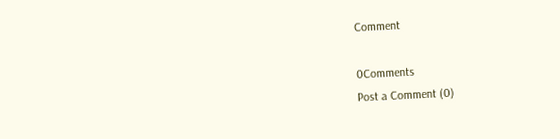Comment

0Comments
Post a Comment (0)